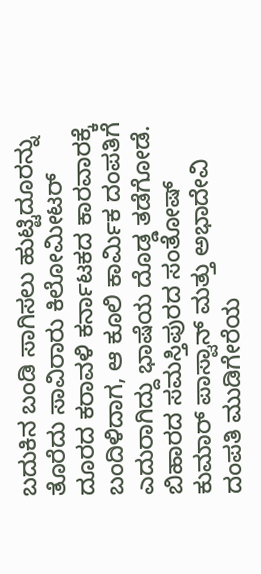ಬದುಕಿನ ಬಂಡಿ ಸಾಗಿಸಲು ಹುಟ್ಟಿದೂರನ್ನು ತೊರೆದು ಸಾವಿರಾರು ಕಿಲೋಮೀಟರ್ ದೂರದ ಕರಾವಳಿ ಕರ್ನಾಟಕದ ಕಾರವಾರಕ್ಕೆ ಬಂದಿಳಿದಾಗ, ಆ ಕೂಲಿ ಕಾರ್ಮಿಕ ದಂಪತಿಗೆ ಎದುರಾಗಿದ್ದು ಭಾಷೆಯ ದೊಡ್ಡ ತಡೆಗೋಡೆ. ಬಿಹಾರದ ಸಮಸ್ತಿಪುರದ ಸಂತೋಷ್ ಕುಮಾರ್ ಪಾಸ್ವಾನ್ ಮತ್ತು ಅಭಾದೇವಿ ದಂಪತಿ ಮುಡಿಗೇರೆಯ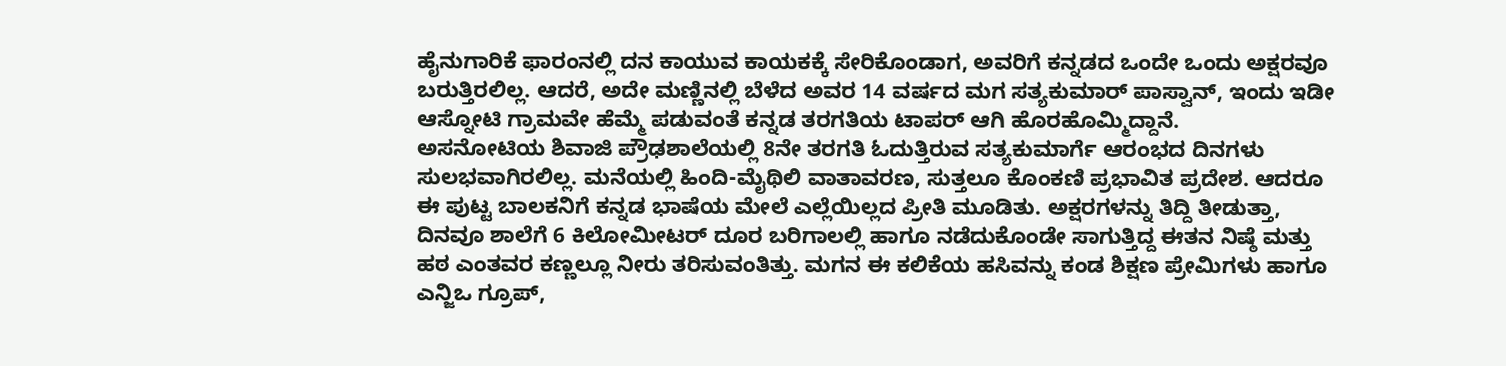ಹೈನುಗಾರಿಕೆ ಫಾರಂನಲ್ಲಿ ದನ ಕಾಯುವ ಕಾಯಕಕ್ಕೆ ಸೇರಿಕೊಂಡಾಗ, ಅವರಿಗೆ ಕನ್ನಡದ ಒಂದೇ ಒಂದು ಅಕ್ಷರವೂ ಬರುತ್ತಿರಲಿಲ್ಲ. ಆದರೆ, ಅದೇ ಮಣ್ಣಿನಲ್ಲಿ ಬೆಳೆದ ಅವರ 14 ವರ್ಷದ ಮಗ ಸತ್ಯಕುಮಾರ್ ಪಾಸ್ವಾನ್, ಇಂದು ಇಡೀ ಆಸ್ನೋಟಿ ಗ್ರಾಮವೇ ಹೆಮ್ಮೆ ಪಡುವಂತೆ ಕನ್ನಡ ತರಗತಿಯ ಟಾಪರ್ ಆಗಿ ಹೊರಹೊಮ್ಮಿದ್ದಾನೆ.
ಅಸನೋಟಿಯ ಶಿವಾಜಿ ಪ್ರೌಢಶಾಲೆಯಲ್ಲಿ 8ನೇ ತರಗತಿ ಓದುತ್ತಿರುವ ಸತ್ಯಕುಮಾರ್ಗೆ ಆರಂಭದ ದಿನಗಳು ಸುಲಭವಾಗಿರಲಿಲ್ಲ. ಮನೆಯಲ್ಲಿ ಹಿಂದಿ-ಮೈಥಿಲಿ ವಾತಾವರಣ, ಸುತ್ತಲೂ ಕೊಂಕಣಿ ಪ್ರಭಾವಿತ ಪ್ರದೇಶ. ಆದರೂ ಈ ಪುಟ್ಟ ಬಾಲಕನಿಗೆ ಕನ್ನಡ ಭಾಷೆಯ ಮೇಲೆ ಎಲ್ಲೆಯಿಲ್ಲದ ಪ್ರೀತಿ ಮೂಡಿತು. ಅಕ್ಷರಗಳನ್ನು ತಿದ್ದಿ ತೀಡುತ್ತಾ, ದಿನವೂ ಶಾಲೆಗೆ 6 ಕಿಲೋಮೀಟರ್ ದೂರ ಬರಿಗಾಲಲ್ಲಿ ಹಾಗೂ ನಡೆದುಕೊಂಡೇ ಸಾಗುತ್ತಿದ್ದ ಈತನ ನಿಷ್ಠೆ ಮತ್ತು ಹಠ ಎಂತವರ ಕಣ್ಣಲ್ಲೂ ನೀರು ತರಿಸುವಂತಿತ್ತು. ಮಗನ ಈ ಕಲಿಕೆಯ ಹಸಿವನ್ನು ಕಂಡ ಶಿಕ್ಷಣ ಪ್ರೇಮಿಗಳು ಹಾಗೂ ಎನ್ಜಿಒ ಗ್ರೂಪ್,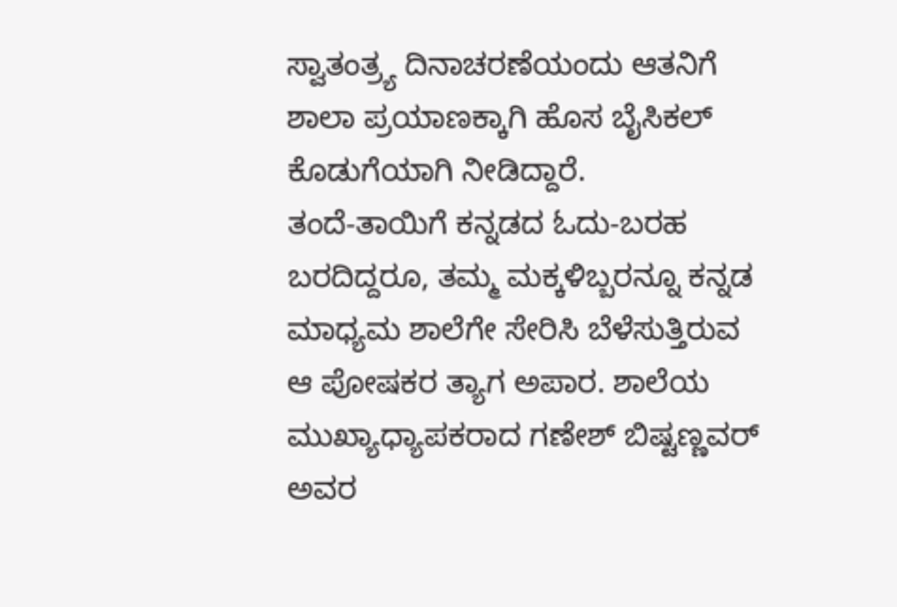ಸ್ವಾತಂತ್ರ್ಯ ದಿನಾಚರಣೆಯಂದು ಆತನಿಗೆ ಶಾಲಾ ಪ್ರಯಾಣಕ್ಕಾಗಿ ಹೊಸ ಬೈಸಿಕಲ್ ಕೊಡುಗೆಯಾಗಿ ನೀಡಿದ್ದಾರೆ.
ತಂದೆ-ತಾಯಿಗೆ ಕನ್ನಡದ ಓದು-ಬರಹ ಬರದಿದ್ದರೂ, ತಮ್ಮ ಮಕ್ಕಳಿಬ್ಬರನ್ನೂ ಕನ್ನಡ ಮಾಧ್ಯಮ ಶಾಲೆಗೇ ಸೇರಿಸಿ ಬೆಳೆಸುತ್ತಿರುವ ಆ ಪೋಷಕರ ತ್ಯಾಗ ಅಪಾರ. ಶಾಲೆಯ ಮುಖ್ಯಾಧ್ಯಾಪಕರಾದ ಗಣೇಶ್ ಬಿಷ್ಟಣ್ಣವರ್ ಅವರ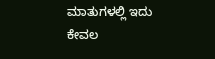ಮಾತುಗಳಲ್ಲಿ ಇದು ಕೇವಲ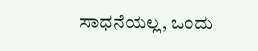ಸಾಧನೆಯಲ್ಲ, ಒಂದು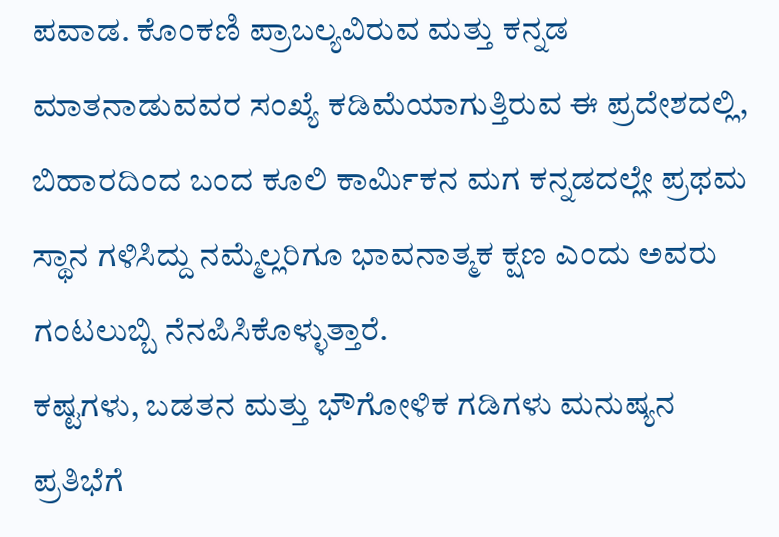ಪವಾಡ. ಕೊಂಕಣಿ ಪ್ರಾಬಲ್ಯವಿರುವ ಮತ್ತು ಕನ್ನಡ ಮಾತನಾಡುವವರ ಸಂಖ್ಯೆ ಕಡಿಮೆಯಾಗುತ್ತಿರುವ ಈ ಪ್ರದೇಶದಲ್ಲಿ, ಬಿಹಾರದಿಂದ ಬಂದ ಕೂಲಿ ಕಾರ್ಮಿಕನ ಮಗ ಕನ್ನಡದಲ್ಲೇ ಪ್ರಥಮ ಸ್ಥಾನ ಗಳಿಸಿದ್ದು ನಮ್ಮೆಲ್ಲರಿಗೂ ಭಾವನಾತ್ಮಕ ಕ್ಷಣ ಎಂದು ಅವರು ಗಂಟಲುಬ್ಬಿ ನೆನಪಿಸಿಕೊಳ್ಳುತ್ತಾರೆ.
ಕಷ್ಟಗಳು, ಬಡತನ ಮತ್ತು ಭೌಗೋಳಿಕ ಗಡಿಗಳು ಮನುಷ್ಯನ ಪ್ರತಿಭೆಗೆ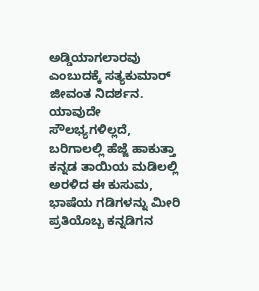ಅಡ್ಡಿಯಾಗಲಾರವು ಎಂಬುದಕ್ಕೆ ಸತ್ಯಕುಮಾರ್ ಜೀವಂತ ನಿದರ್ಶನ. ಯಾವುದೇ ಸೌಲಭ್ಯಗಳಿಲ್ಲದೆ, ಬರಿಗಾಲಲ್ಲಿ ಹೆಜ್ಜೆ ಹಾಕುತ್ತಾ ಕನ್ನಡ ತಾಯಿಯ ಮಡಿಲಲ್ಲಿ ಅರಳಿದ ಈ ಕುಸುಮ, ಭಾಷೆಯ ಗಡಿಗಳನ್ನು ಮೀರಿ ಪ್ರತಿಯೊಬ್ಬ ಕನ್ನಡಿಗನ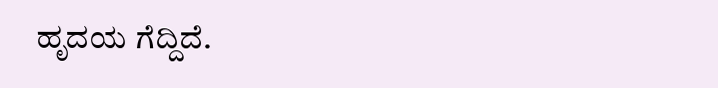ಹೃದಯ ಗೆದ್ದಿದೆ.